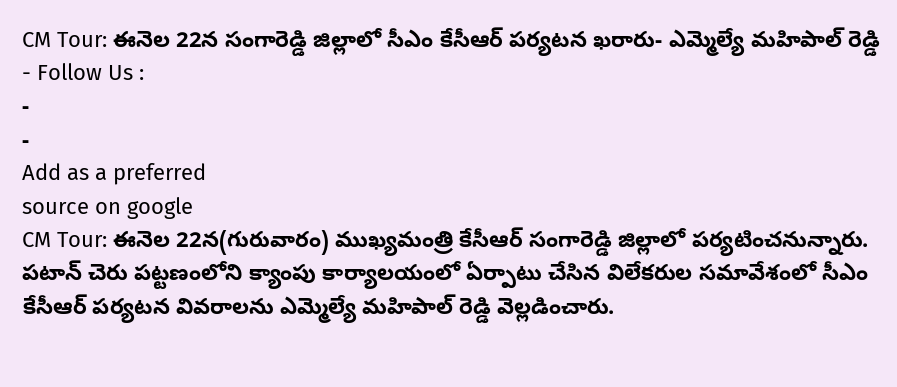CM Tour: ఈనెల 22న సంగారెడ్డి జిల్లాలో సీఎం కేసీఆర్ పర్యటన ఖరారు- ఎమ్మెల్యే మహిపాల్ రెడ్డి
- Follow Us :
-
-
Add as a preferred
source on google
CM Tour: ఈనెల 22న(గురువారం) ముఖ్యమంత్రి కేసీఆర్ సంగారెడ్డి జిల్లాలో పర్యటించనున్నారు. పటాన్ చెరు పట్టణంలోని క్యాంపు కార్యాలయంలో ఏర్పాటు చేసిన విలేకరుల సమావేశంలో సీఎం కేసీఆర్ పర్యటన వివరాలను ఎమ్మెల్యే మహిపాల్ రెడ్డి వెల్లడించారు.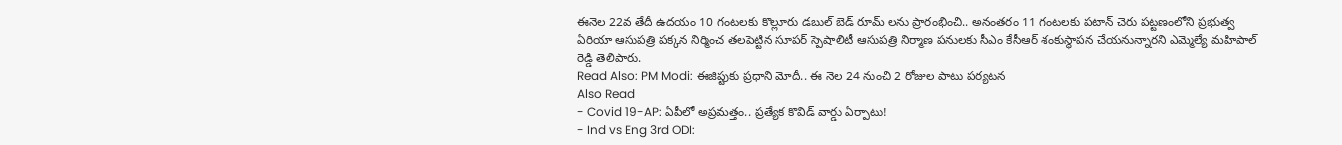ఈనెల 22వ తేదీ ఉదయం 10 గంటలకు కొల్లూరు డబుల్ బెడ్ రూమ్ లను ప్రారంభించి.. అనంతరం 11 గంటలకు పటాన్ చెరు పట్టణంలోని ప్రభుత్వ ఏరియా ఆసుపత్రి పక్కన నిర్మించ తలపెట్టిన సూపర్ స్పెషాలిటీ ఆసుపత్రి నిర్మాణ పనులకు సీఎం కేసీఆర్ శంకుస్థాపన చేయనున్నారని ఎమ్మెల్యే మహిపాల్ రెడ్డి తెలిపారు.
Read Also: PM Modi: ఈజిప్టుకు ప్రధాని మోదీ.. ఈ నెల 24 నుంచి 2 రోజుల పాటు పర్యటన
Also Read
- Covid 19-AP: ఏపీలో అప్రమత్తం.. ప్రత్యేక కొవిడ్ వార్డు ఏర్పాటు!
- Ind vs Eng 3rd ODI: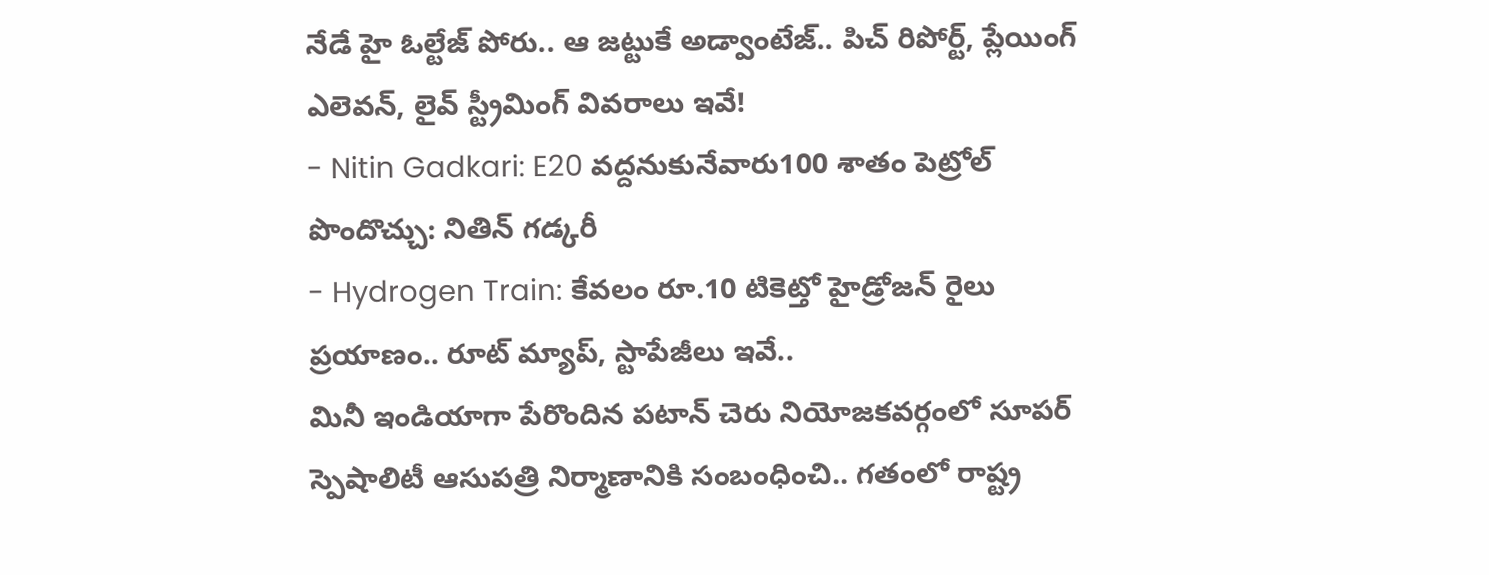నేడే హై ఓల్టేజ్ పోరు.. ఆ జట్టుకే అడ్వాంటేజ్.. పిచ్ రిపోర్ట్, ప్లేయింగ్ ఎలెవన్, లైవ్ స్ట్రీమింగ్ వివరాలు ఇవే!
- Nitin Gadkari: E20 వద్దనుకునేవారు100 శాతం పెట్రోల్ పొందొచ్చు: నితిన్ గడ్కరీ
- Hydrogen Train: కేవలం రూ.10 టికెట్తో హైడ్రోజన్ రైలు ప్రయాణం.. రూట్ మ్యాప్, స్టాపేజీలు ఇవే..
మినీ ఇండియాగా పేరొందిన పటాన్ చెరు నియోజకవర్గంలో సూపర్ స్పెషాలిటీ ఆసుపత్రి నిర్మాణానికి సంబంధించి.. గతంలో రాష్ట్ర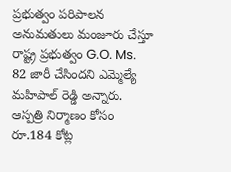ప్రభుత్వం పరిపాలన అనుమతులు మంజూరు చేస్తూ రాష్ట్ర ప్రభుత్వం G.O. Ms. 82 జారీ చేసిందని ఎమ్మెల్యే మహిపాల్ రెడ్డి అన్నారు. ఆస్పత్రి నిర్మాణం కోసం రూ.184 కోట్ల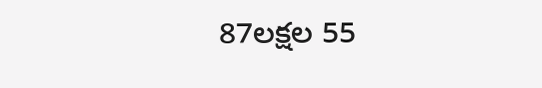87లక్షల 55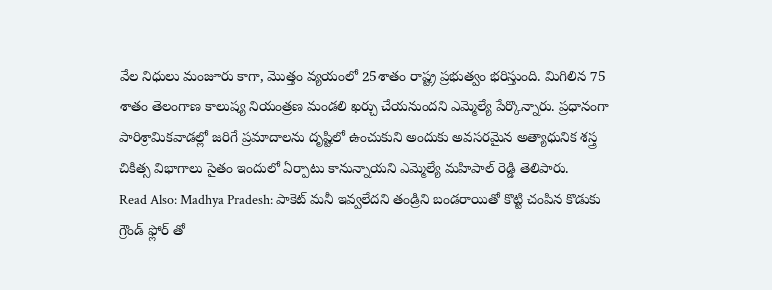వేల నిధులు మంజూరు కాగా, మొత్తం వ్యయంలో 25శాతం రాష్ట్ర ప్రభుత్వం భరిస్తుంది. మిగిలిన 75 శాతం తెలంగాణ కాలుష్య నియంత్రణ మండలి ఖర్చు చేయనుందని ఎమ్మెల్యే పేర్కొన్నారు. ప్రధానంగా పారిశ్రామికవాడల్లో జరిగే ప్రమాదాలను దృష్టిలో ఉంచుకుని అందుకు అవసరమైన అత్యాధునిక శస్త్ర చికిత్స విభాగాలు సైతం ఇందులో ఏర్పాటు కానున్నాయని ఎమ్మెల్యే మహిపాల్ రెడ్డి తెలిపారు.
Read Also: Madhya Pradesh: పాకెట్ మనీ ఇవ్వలేదని తండ్రిని బండరాయితో కొట్టి చంపిన కొడుకు
గ్రౌండ్ ఫ్లోర్ తో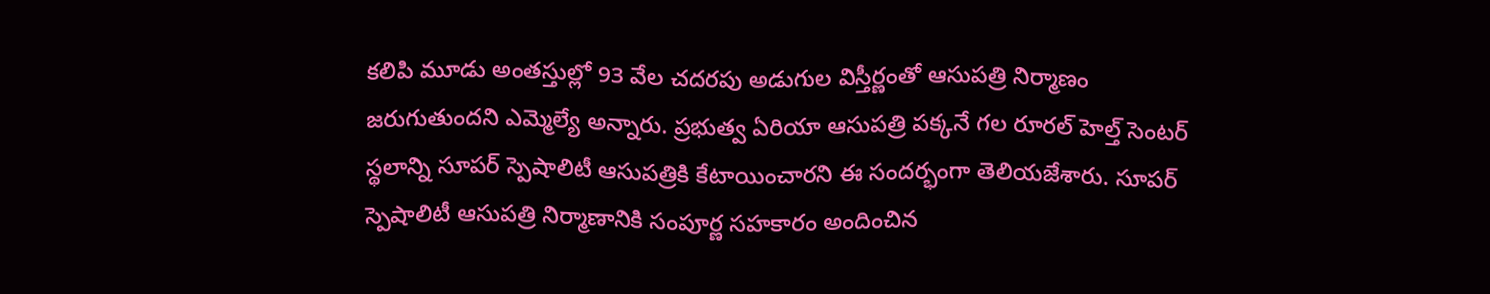కలిపి మూడు అంతస్తుల్లో 93 వేల చదరపు అడుగుల విస్తీర్ణంతో ఆసుపత్రి నిర్మాణం జరుగుతుందని ఎమ్మెల్యే అన్నారు. ప్రభుత్వ ఏరియా ఆసుపత్రి పక్కనే గల రూరల్ హెల్త్ సెంటర్ స్థలాన్ని సూపర్ స్పెషాలిటీ ఆసుపత్రికి కేటాయించారని ఈ సందర్భంగా తెలియజేశారు. సూపర్ స్పెషాలిటీ ఆసుపత్రి నిర్మాణానికి సంపూర్ణ సహకారం అందించిన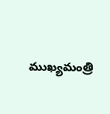ముఖ్యమంత్రి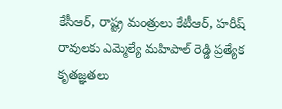కేసీఆర్, రాష్ట్ర మంత్రులు కేటీఆర్, హరీష్ రావులకు ఎమ్మెల్యే మహిపాల్ రెడ్డి ప్రత్యేక కృతజ్ఞతలు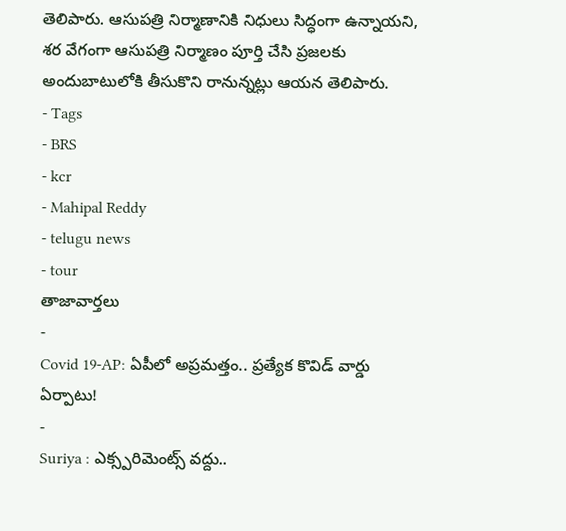తెలిపారు. ఆసుపత్రి నిర్మాణానికి నిధులు సిద్ధంగా ఉన్నాయని, శర వేగంగా ఆసుపత్రి నిర్మాణం పూర్తి చేసి ప్రజలకు అందుబాటులోకి తీసుకొని రానున్నట్లు ఆయన తెలిపారు.
- Tags
- BRS
- kcr
- Mahipal Reddy
- telugu news
- tour
తాజావార్తలు
-
Covid 19-AP: ఏపీలో అప్రమత్తం.. ప్రత్యేక కొవిడ్ వార్డు ఏర్పాటు!
-
Suriya : ఎక్స్పరిమెంట్స్ వద్దు..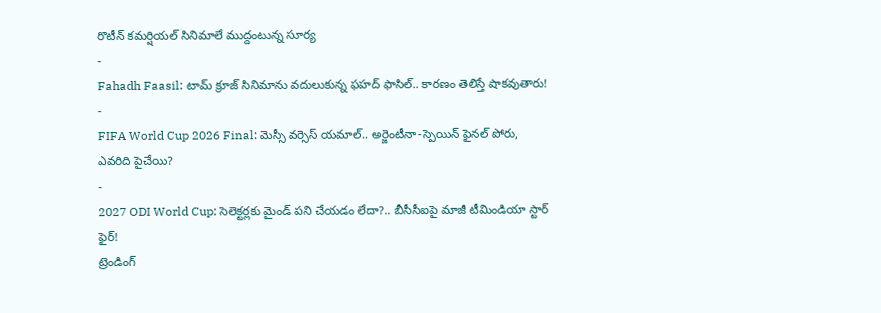రొటీన్ కమర్షియల్ సినిమాలే ముద్దంటున్న సూర్య
-
Fahadh Faasil: టామ్ క్రూజ్ సినిమాను వదులుకున్న ఫహద్ ఫాసిల్.. కారణం తెలిస్తే షాకవుతారు!
-
FIFA World Cup 2026 Final: మెస్సీ వర్సెస్ యమాల్.. అర్జెంటీనా-స్పెయిన్ ఫైనల్ పోరు, ఎవరిది పైచేయి?
-
2027 ODI World Cup: సెలెక్టర్లకు మైండ్ పని చేయడం లేదా?.. బీసీసీఐపై మాజీ టీమిండియా స్టార్ ఫైర్!
ట్రెండింగ్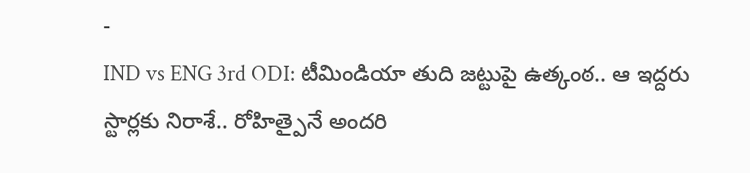-
IND vs ENG 3rd ODI: టీమిండియా తుది జట్టుపై ఉత్కంఠ.. ఆ ఇద్దరు స్టార్లకు నిరాశే.. రోహిత్పైనే అందరి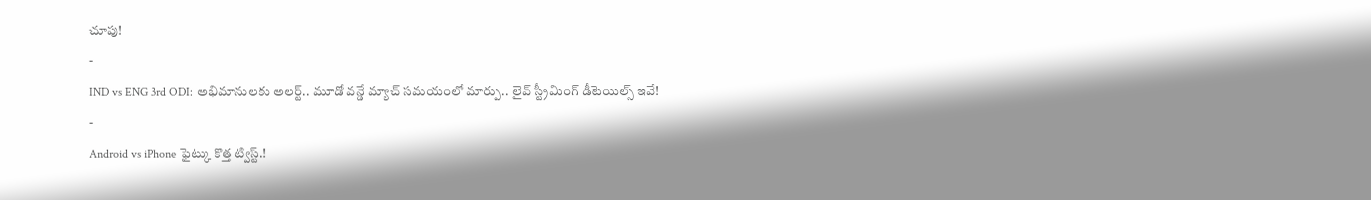చూపు!
-
IND vs ENG 3rd ODI: అభిమానులకు అలర్ట్.. మూడో వన్డే మ్యాచ్ సమయంలో మార్పు.. లైవ్ స్ట్రీమింగ్ డీటెయిల్స్ ఇవే!
-
Android vs iPhone ఫైట్కు కొత్త ట్విస్ట్.!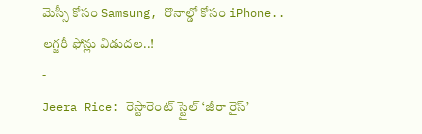మెస్సీ కోసం Samsung, రొనాల్డో కోసం iPhone.. లగ్జరీ ఫోన్లు విడుదల..!
-
Jeera Rice: రెస్టారెంట్ స్టైల్ ‘జీరా రైస్’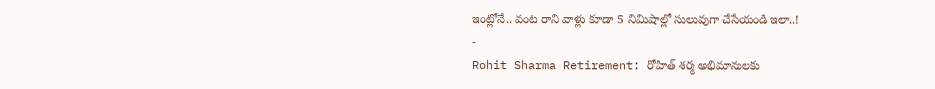ఇంట్లోనే.. వంట రాని వాళ్లు కూడా 5 నిమిషాల్లో సులువుగా చేసేయండి ఇలా..!
-
Rohit Sharma Retirement: రోహిత్ శర్మ అభిమానులకు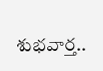శుభవార్త..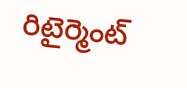రిటైర్మెంట్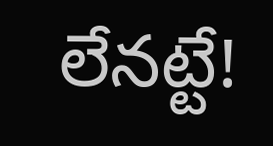లేనట్టే!